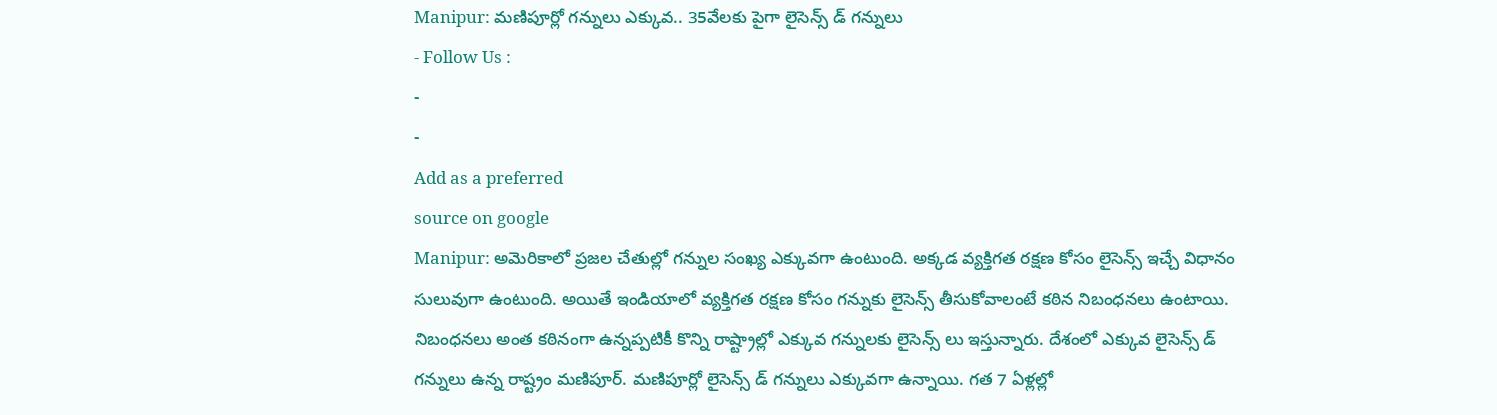Manipur: మణిపూర్లో గన్నులు ఎక్కువ.. 35వేలకు పైగా లైసెన్స్ డ్ గన్నులు
- Follow Us :
-
-
Add as a preferred
source on google
Manipur: అమెరికాలో ప్రజల చేతుల్లో గన్నుల సంఖ్య ఎక్కువగా ఉంటుంది. అక్కడ వ్యక్తిగత రక్షణ కోసం లైసెన్స్ ఇచ్చే విధానం సులువుగా ఉంటుంది. అయితే ఇండియాలో వ్యక్తిగత రక్షణ కోసం గన్నుకు లైసెన్స్ తీసుకోవాలంటే కఠిన నిబంధనలు ఉంటాయి. నిబంధనలు అంత కఠినంగా ఉన్నప్పటికీ కొన్ని రాష్ట్రాల్లో ఎక్కువ గన్నులకు లైసెన్స్ లు ఇస్తున్నారు. దేశంలో ఎక్కువ లైసెన్స్ డ్ గన్నులు ఉన్న రాష్ట్రం మణిపూర్. మణిపూర్లో లైసెన్స్ డ్ గన్నులు ఎక్కువగా ఉన్నాయి. గత 7 ఏళ్లల్లో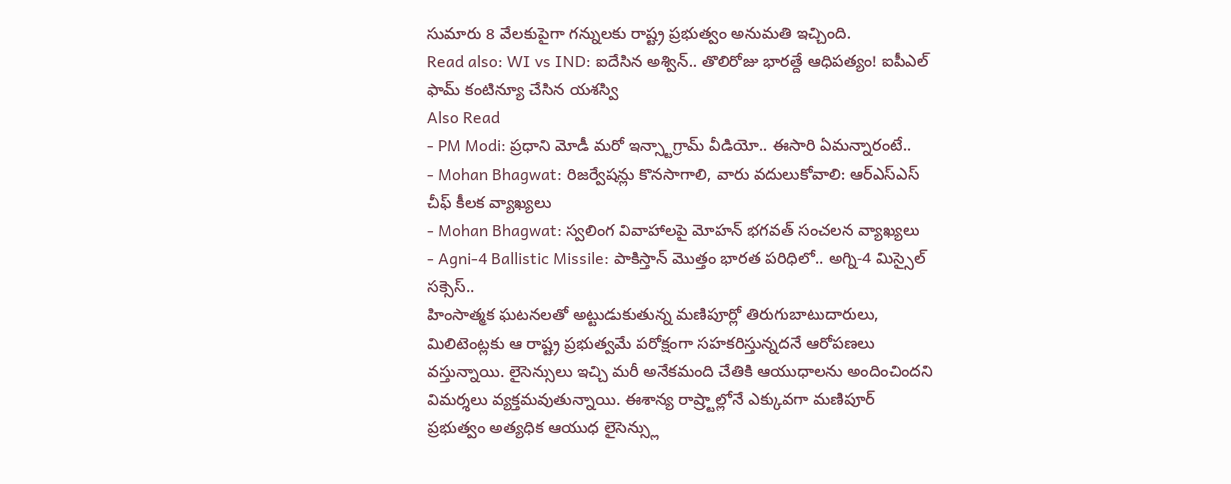సుమారు 8 వేలకుపైగా గన్నులకు రాష్ట్ర ప్రభుత్వం అనుమతి ఇచ్చింది.
Read also: WI vs IND: ఐదేసిన అశ్విన్.. తొలిరోజు భారత్దే ఆధిపత్యం! ఐపీఎల్ ఫామ్ కంటిన్యూ చేసిన యశస్వి
Also Read
- PM Modi: ప్రధాని మోడీ మరో ఇన్స్టాగ్రామ్ వీడియో.. ఈసారి ఏమన్నారంటే..
- Mohan Bhagwat: రిజర్వేషన్లు కొనసాగాలి, వారు వదులుకోవాలి: ఆర్ఎస్ఎస్ చీఫ్ కీలక వ్యాఖ్యలు
- Mohan Bhagwat: స్వలింగ వివాహాలపై మోహన్ భగవత్ సంచలన వ్యాఖ్యలు
- Agni-4 Ballistic Missile: పాకిస్తాన్ మొత్తం భారత పరిధిలో.. అగ్ని-4 మిస్సైల్ సక్సెస్..
హింసాత్మక ఘటనలతో అట్టుడుకుతున్న మణిపూర్లో తిరుగుబాటుదారులు, మిలిటెంట్లకు ఆ రాష్ట్ర ప్రభుత్వమే పరోక్షంగా సహకరిస్తున్నదనే ఆరోపణలు వస్తున్నాయి. లైసెన్సులు ఇచ్చి మరీ అనేకమంది చేతికి ఆయుధాలను అందించిందని విమర్శలు వ్యక్తమవుతున్నాయి. ఈశాన్య రాష్ర్టాల్లోనే ఎక్కువగా మణిపూర్ ప్రభుత్వం అత్యధిక ఆయుధ లైసెన్స్లు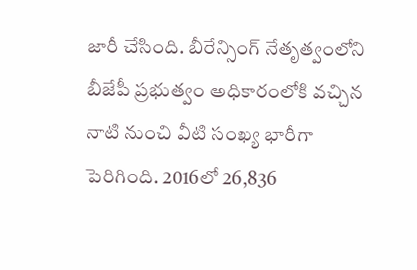జారీ చేసింది. బీరేన్సింగ్ నేతృత్వంలోని బీజేపీ ప్రభుత్వం అధికారంలోకి వచ్చిన నాటి నుంచి వీటి సంఖ్య భారీగా పెరిగింది. 2016లో 26,836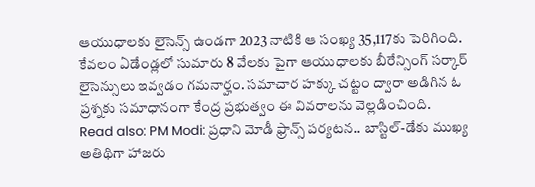ఆయుధాలకు లైసెన్స్ ఉండగా 2023 నాటికి ఆ సంఖ్య 35,117కు పెరిగింది. కేవలం ఏడేండ్లలో సుమారు 8 వేలకు పైగా ఆయుధాలకు బీరేన్సింగ్ సర్కార్ లైసెన్సులు ఇవ్వడం గమనార్హం. సమాచార హక్కు చట్టం ద్వారా అడిగిన ఓ ప్రశ్నకు సమాధానంగా కేంద్ర ప్రభుత్వం ఈ వివరాలను వెల్లడించింది.
Read also: PM Modi: ప్రధాని మోడీ ఫ్రాన్స్ పర్యటన.. బాస్టిల్-డేకు ముఖ్య అతిథిగా హాజరు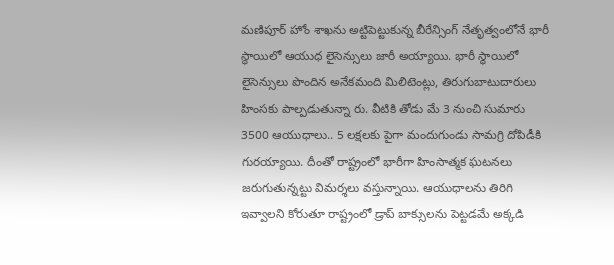మణిపూర్ హోం శాఖను అట్టిపెట్టుకున్న బీరేన్సింగ్ నేతృత్వంలోనే భారీ స్థాయిలో ఆయుధ లైసెన్సులు జారీ అయ్యాయి. భారీ స్థాయిలో లైసెన్సులు పొందిన అనేకమంది మిలిటెంట్లు, తిరుగుబాటుదారులు హింసకు పాల్పడుతున్నా రు. వీటికి తోడు మే 3 నుంచి సుమారు 3500 ఆయుధాలు.. 5 లక్షలకు పైగా మందుగుండు సామగ్రి దోపిడీకి గురయ్యాయి. దీంతో రాష్ట్రంలో భారీగా హింసాత్మక ఘటనలు జరుగుతున్నట్టు విమర్శలు వస్తున్నాయి. ఆయుధాలను తిరిగి ఇవ్వాలని కోరుతూ రాష్ట్రంలో డ్రాప్ బాక్సులను పెట్టడమే అక్కడి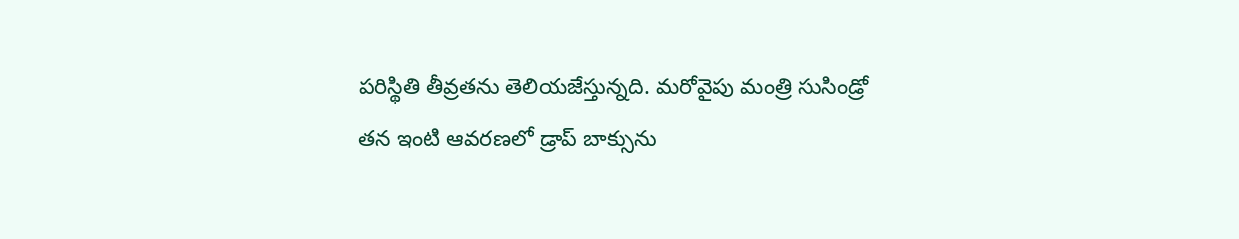పరిస్థితి తీవ్రతను తెలియజేస్తున్నది. మరోవైపు మంత్రి సుసిండ్రో తన ఇంటి ఆవరణలో డ్రాప్ బాక్సును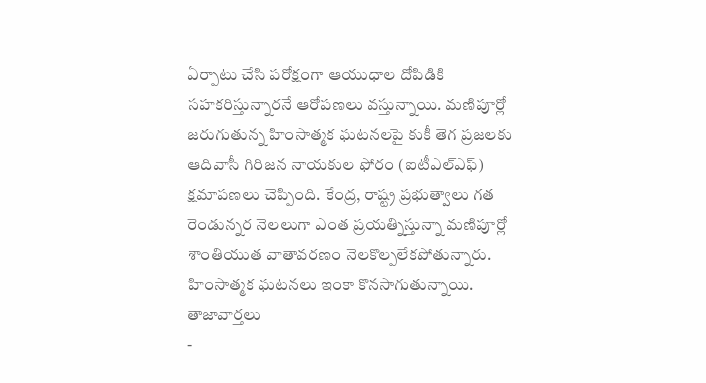ఏర్పాటు చేసి పరోక్షంగా ఆయుధాల దోపిడికి సహకరిస్తున్నారనే ఆరోపణలు వస్తున్నాయి. మణిపూర్లో జరుగుతున్న హింసాత్మక ఘటనలపై కుకీ తెగ ప్రజలకు ఆదివాసీ గిరిజన నాయకుల ఫోరం (ఐటీఎల్ఎఫ్) క్షమాపణలు చెప్పింది. కేంద్ర, రాష్ట్ర ప్రభుత్వాలు గత రెండున్నర నెలలుగా ఎంత ప్రయత్నిస్తున్నా మణిపూర్లో శాంతియుత వాతావరణం నెలకొల్పలేకపోతున్నారు. హింసాత్మక ఘటనలు ఇంకా కొనసాగుతున్నాయి.
తాజావార్తలు
-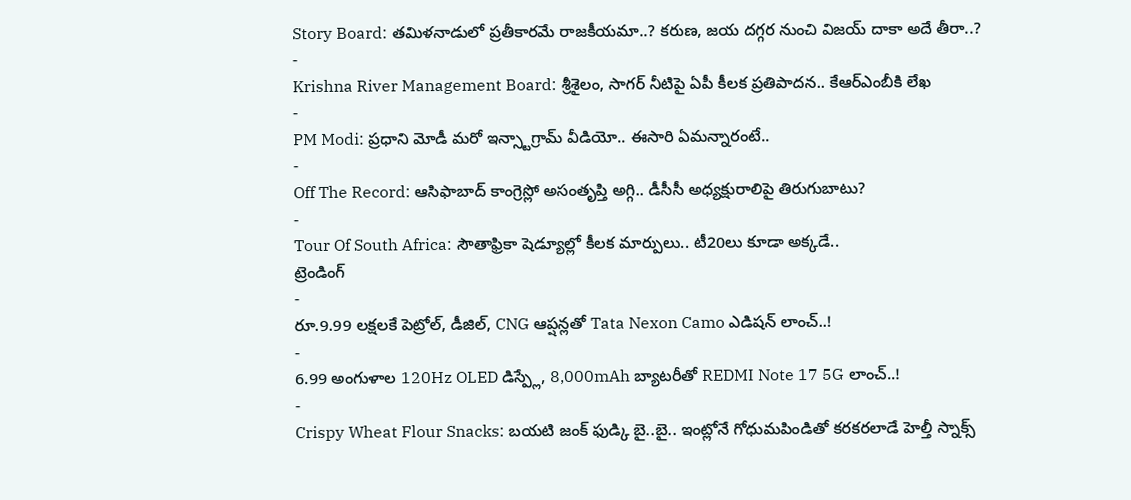Story Board: తమిళనాడులో ప్రతీకారమే రాజకీయమా..? కరుణ, జయ దగ్గర నుంచి విజయ్ దాకా అదే తీరా..?
-
Krishna River Management Board: శ్రీశైలం, సాగర్ నీటిపై ఏపీ కీలక ప్రతిపాదన.. కేఆర్ఎంబీకి లేఖ
-
PM Modi: ప్రధాని మోడీ మరో ఇన్స్టాగ్రామ్ వీడియో.. ఈసారి ఏమన్నారంటే..
-
Off The Record: ఆసిఫాబాద్ కాంగ్రెస్లో అసంతృప్తి అగ్గి.. డీసీసీ అధ్యక్షురాలిపై తిరుగుబాటు?
-
Tour Of South Africa: సౌతాఫ్రికా షెడ్యూల్లో కీలక మార్పులు.. టీ20లు కూడా అక్కడే..
ట్రెండింగ్
-
రూ.9.99 లక్షలకే పెట్రోల్, డీజిల్, CNG ఆప్షన్లతో Tata Nexon Camo ఎడిషన్ లాంచ్..!
-
6.99 అంగుళాల 120Hz OLED డిస్ప్లే, 8,000mAh బ్యాటరీతో REDMI Note 17 5G లాంచ్..!
-
Crispy Wheat Flour Snacks: బయటి జంక్ ఫుడ్కి బై..బై.. ఇంట్లోనే గోధుమపిండితో కరకరలాడే హెల్తీ స్నాక్స్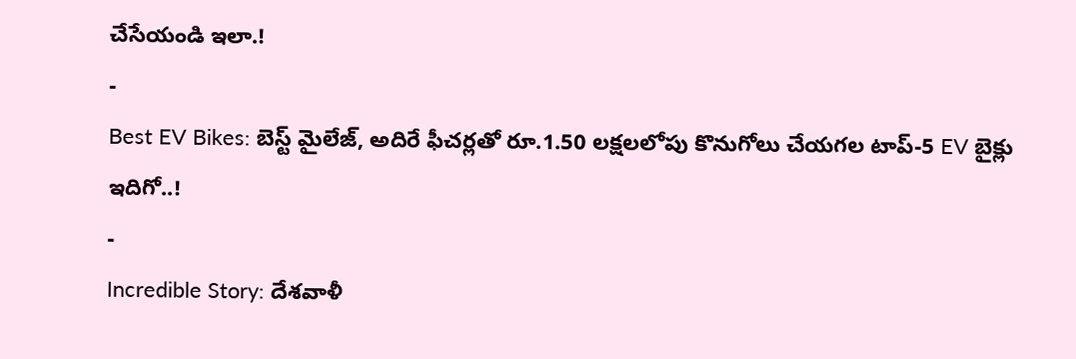చేసేయండి ఇలా.!
-
Best EV Bikes: బెస్ట్ మైలేజ్, అదిరే ఫీచర్లతో రూ.1.50 లక్షలలోపు కొనుగోలు చేయగల టాప్-5 EV బైక్లు ఇదిగో..!
-
Incredible Story: దేశవాళీ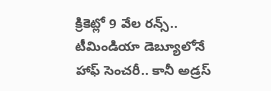క్రికెట్లో 9 వేల రన్స్.. టీమిండియా డెబ్యూలోనే హాఫ్ సెంచరీ.. కానీ అడ్రస్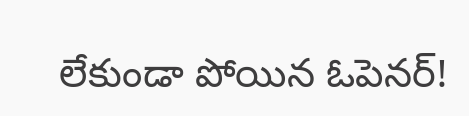లేకుండా పోయిన ఓపెనర్!